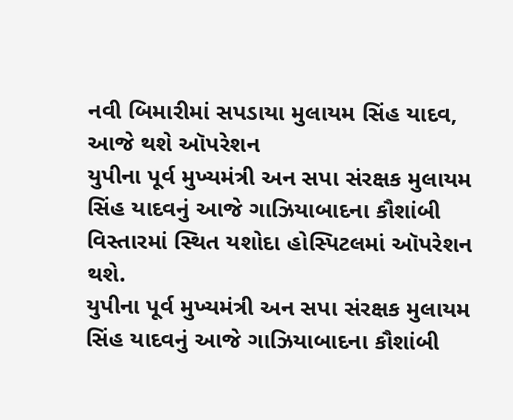નવી બિમારીમાં સપડાયા મુલાયમ સિંહ યાદવ, આજે થશે ઑપરેશન
યુપીના પૂર્વ મુખ્યમંત્રી અન સપા સંરક્ષક મુલાયમ સિંહ યાદવનું આજે ગાઝિયાબાદના કૌશાંબી વિસ્તારમાં સ્થિત યશોદા હોસ્પિટલમાં ઑપરેશન થશે.
યુપીના પૂર્વ મુખ્યમંત્રી અન સપા સંરક્ષક મુલાયમ સિંહ યાદવનું આજે ગાઝિયાબાદના કૌશાંબી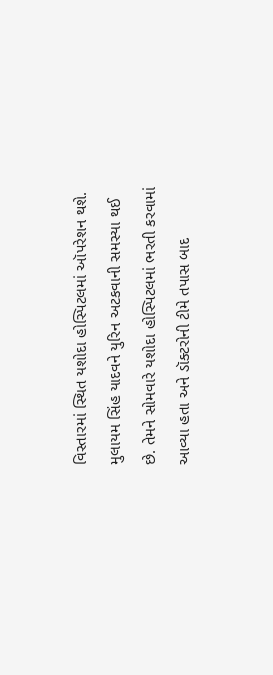વિસ્તારમાં સ્થિત યશોદા હોસ્પિટલમાં ઑપરેશન થશે. મુલાયમ સિંહ યાદવને યુરિન અટકવાની સમસ્યા થઈ છે. તેમને સોમવારે યશોદા હોસ્પિટલમાં ભરતી કરવામાં આવ્યા હતા અને ડૉક્ટરોની ટીમે તપાસ બાદ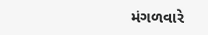મંગળવારે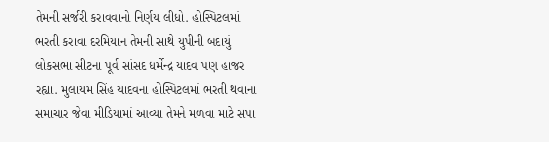તેમની સર્જરી કરાવવાનો નિર્ણય લીધો. હોસ્પિટલમાં ભરતી કરાવા દરમિયાન તેમની સાથે યુપીની બદાયું લોકસભા સીટના પૂર્વ સાંસદ ધર્મેન્દ્ર યાદવ પણ હાજર રહ્યા. મુલાયમ સિંહ યાદવના હોસ્પિટલમાં ભરતી થવાના સમાચાર જેવા મીડિયામાં આવ્યા તેમને મળવા માટે સપા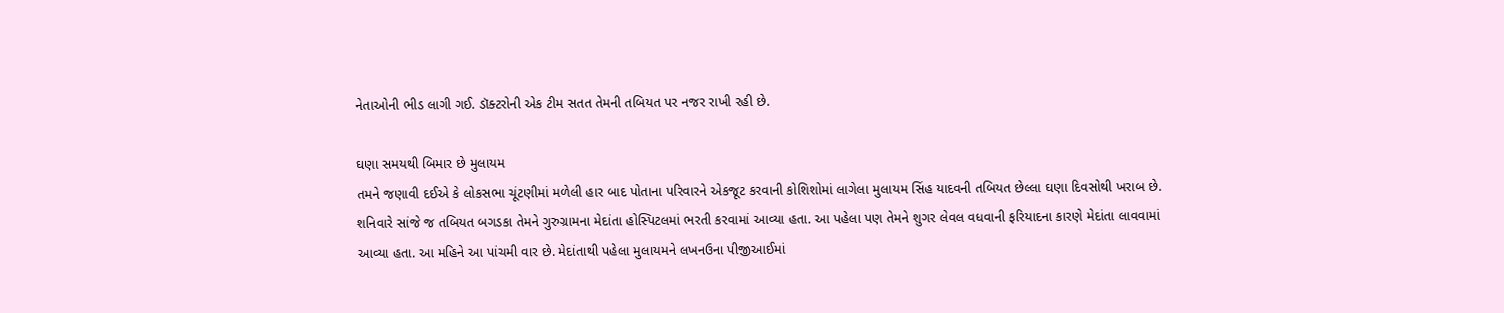નેતાઓની ભીડ લાગી ગઈ. ડૉક્ટરોની એક ટીમ સતત તેમની તબિયત પર નજર રાખી રહી છે.

ઘણા સમયથી બિમાર છે મુલાયમ
તમને જણાવી દઈએ કે લોકસભા ચૂંટણીમાં મળેલી હાર બાદ પોતાના પરિવારને એકજૂટ કરવાની કોશિશોમાં લાગેલા મુલાયમ સિંહ યાદવની તબિયત છેલ્લા ઘણા દિવસોથી ખરાબ છે. શનિવારે સાંજે જ તબિયત બગડકા તેમને ગુરુગ્રામના મેદાંતા હોસ્પિટલમાં ભરતી કરવામાં આવ્યા હતા. આ પહેલા પણ તેમને શુગર લેવલ વધવાની ફરિયાદના કારણે મેદાંતા લાવવામાં આવ્યા હતા. આ મહિને આ પાંચમી વાર છે. મેદાંતાથી પહેલા મુલાયમને લખનઉના પીજીઆઈમાં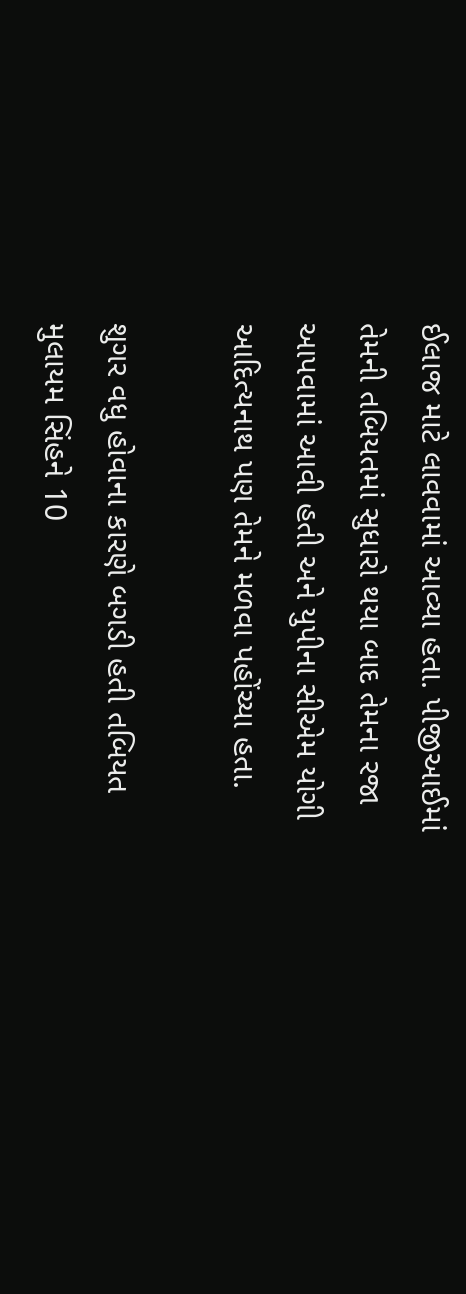ઈલાજ માટે લાવવામાં આવ્યા હતા. પીજીઆઈમાં તેમની તબિયતમાં સુધારો થયા બાદ તેમના રજા આપવામાં આવી હતી અને યુપીના સીએમ યોગી આદિત્યનાથ પણ તેમને મળવા પહોંચ્યા હતા.

શુગર વધુ હોવાના કારણે બગડી હતી તબિયત
મુલાયમ સિંહને 10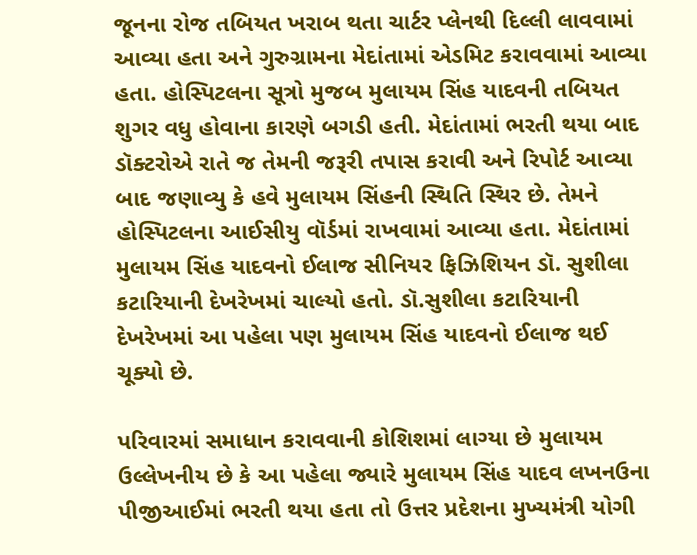જૂનના રોજ તબિયત ખરાબ થતા ચાર્ટર પ્લેનથી દિલ્લી લાવવામાં આવ્યા હતા અને ગુરુગ્રામના મેદાંતામાં એડમિટ કરાવવામાં આવ્યા હતા. હોસ્પિટલના સૂત્રો મુજબ મુલાયમ સિંહ યાદવની તબિયત શુગર વધુ હોવાના કારણે બગડી હતી. મેદાંતામાં ભરતી થયા બાદ ડૉક્ટરોએ રાતે જ તેમની જરૂરી તપાસ કરાવી અને રિપોર્ટ આવ્યા બાદ જણાવ્યુ કે હવે મુલાયમ સિંહની સ્થિતિ સ્થિર છે. તેમને હોસ્પિટલના આઈસીયુ વૉર્ડમાં રાખવામાં આવ્યા હતા. મેદાંતામાં મુલાયમ સિંહ યાદવનો ઈલાજ સીનિયર ફિઝિશિયન ડૉ. સુશીલા કટારિયાની દેખરેખમાં ચાલ્યો હતો. ડૉ.સુશીલા કટારિયાની દેખરેખમાં આ પહેલા પણ મુલાયમ સિંહ યાદવનો ઈલાજ થઈ ચૂક્યો છે.

પરિવારમાં સમાધાન કરાવવાની કોશિશમાં લાગ્યા છે મુલાયમ
ઉલ્લેખનીય છે કે આ પહેલા જ્યારે મુલાયમ સિંહ યાદવ લખનઉના પીજીઆઈમાં ભરતી થયા હતા તો ઉત્તર પ્રદેશના મુખ્યમંત્રી યોગી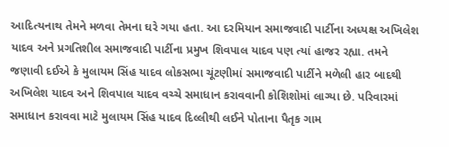આદિત્યનાથ તેમને મળવા તેમના ઘરે ગયા હતા. આ દરમિયાન સમાજવાદી પાર્ટીના અધ્યક્ષ અખિલેશ યાદવ અને પ્રગતિશીલ સમાજવાદી પાર્ટીના પ્રમુખ શિવપાલ યાદવ પણ ત્યાં હાજર રહ્યા. તમને જણાવી દઈએ કે મુલાયમ સિંહ યાદવ લોકસભા ચૂંટણીમાં સમાજવાદી પાર્ટીને મળેલી હાર બાદથી અખિલેશ યાદવ અને શિવપાલ યાદવ વચ્ચે સમાધાન કરાવવાની કોશિશોમાં લાગ્યા છે. પરિવારમાં સમાધાન કરાવવા માટે મુલાયમ સિંહ યાદવ દિલ્લીથી લઈને પોતાના પૈતૃક ગામ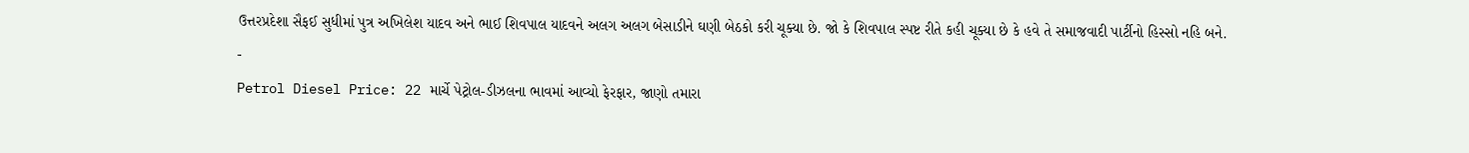ઉત્તરપ્રદેશા સૈફઈ સુધીમાં પુત્ર અખિલેશ યાદવ અને ભાઈ શિવપાલ યાદવને અલગ અલગ બેસાડીને ઘણી બેઠકો કરી ચૂક્યા છે. જો કે શિવપાલ સ્પષ્ટ રીતે કહી ચૂક્યા છે કે હવે તે સમાજવાદી પાર્ટીનો હિસ્સો નહિ બને.
-
Petrol Diesel Price: 22 માર્ચે પેટ્રોલ-ડીઝલના ભાવમાં આવ્યો ફેરફાર, જાણો તમારા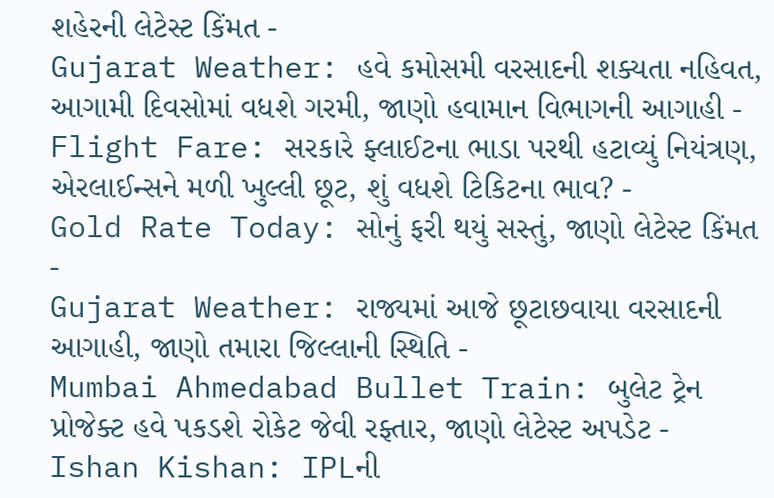શહેરની લેટેસ્ટ કિંમત -
Gujarat Weather: હવે કમોસમી વરસાદની શક્યતા નહિવત, આગામી દિવસોમાં વધશે ગરમી, જાણો હવામાન વિભાગની આગાહી -
Flight Fare: સરકારે ફ્લાઈટના ભાડા પરથી હટાવ્યું નિયંત્રણ, એરલાઈન્સને મળી ખુલ્લી છૂટ, શું વધશે ટિકિટના ભાવ? -
Gold Rate Today: સોનું ફરી થયું સસ્તું, જાણો લેટેસ્ટ કિંમત -
Gujarat Weather: રાજ્યમાં આજે છૂટાછવાયા વરસાદની આગાહી, જાણો તમારા જિલ્લાની સ્થિતિ -
Mumbai Ahmedabad Bullet Train: બુલેટ ટ્રેન પ્રોજેક્ટ હવે પકડશે રોકેટ જેવી રફ્તાર, જાણો લેટેસ્ટ અપડેટ -
Ishan Kishan: IPLની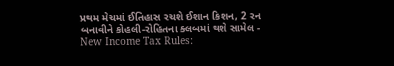પ્રથમ મેચમાં ઈતિહાસ રચશે ઈશાન કિશન, 2 રન બનાવીને કોહલી-રોહિતના ક્લબમાં થશે સામેલ -
New Income Tax Rules: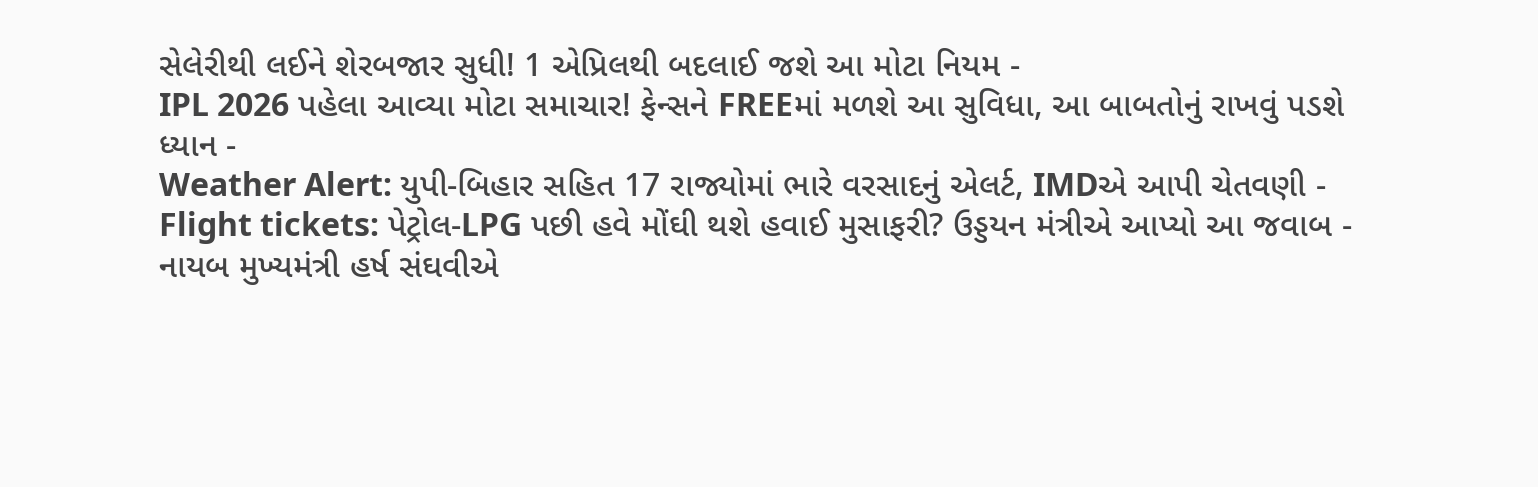સેલેરીથી લઈને શેરબજાર સુધી! 1 એપ્રિલથી બદલાઈ જશે આ મોટા નિયમ -
IPL 2026 પહેલા આવ્યા મોટા સમાચાર! ફેન્સને FREEમાં મળશે આ સુવિધા, આ બાબતોનું રાખવું પડશે ધ્યાન -
Weather Alert: યુપી-બિહાર સહિત 17 રાજ્યોમાં ભારે વરસાદનું એલર્ટ, IMDએ આપી ચેતવણી -
Flight tickets: પેટ્રોલ-LPG પછી હવે મોંઘી થશે હવાઈ મુસાફરી? ઉડ્ડયન મંત્રીએ આપ્યો આ જવાબ -
નાયબ મુખ્યમંત્રી હર્ષ સંઘવીએ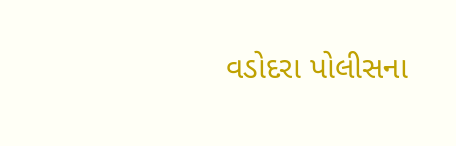વડોદરા પોલીસના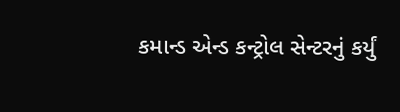કમાન્ડ એન્ડ કન્ટ્રોલ સેન્ટરનું કર્યું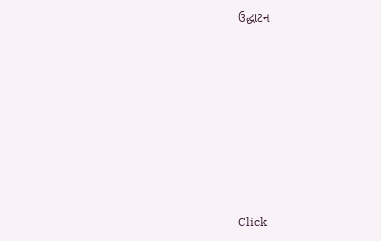ઉદ્ધાટન










Click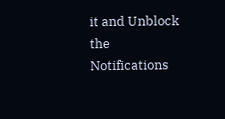it and Unblock the Notifications